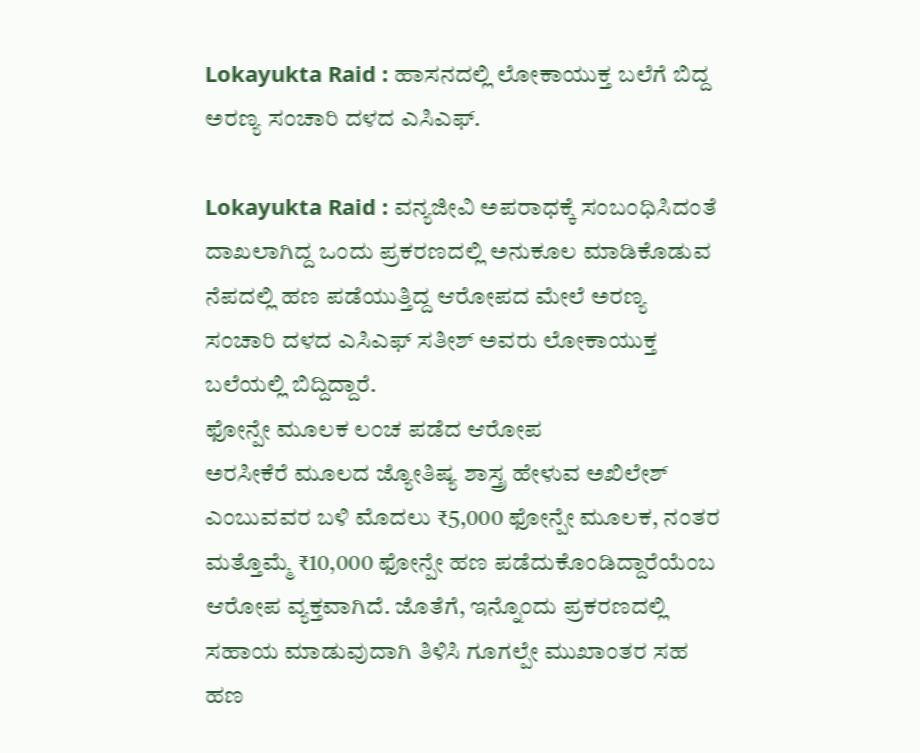Lokayukta Raid : ಹಾಸನದಲ್ಲಿ ಲೋಕಾಯುಕ್ತ ಬಲೆಗೆ ಬಿದ್ದ ಅರಣ್ಯ ಸಂಚಾರಿ ದಳದ ಎಸಿಎಫ್.

Lokayukta Raid : ವನ್ಯಜೀವಿ ಅಪರಾಧಕ್ಕೆ ಸಂಬಂಧಿಸಿದಂತೆ ದಾಖಲಾಗಿದ್ದ ಒಂದು ಪ್ರಕರಣದಲ್ಲಿ ಅನುಕೂಲ ಮಾಡಿಕೊಡುವ ನೆಪದಲ್ಲಿ ಹಣ ಪಡೆಯುತ್ತಿದ್ದ ಆರೋಪದ ಮೇಲೆ ಅರಣ್ಯ ಸಂಚಾರಿ ದಳದ ಎಸಿಎಫ್ ಸತೀಶ್ ಅವರು ಲೋಕಾಯುಕ್ತ ಬಲೆಯಲ್ಲಿ ಬಿದ್ದಿದ್ದಾರೆ.
ಫೋನ್ಪೇ ಮೂಲಕ ಲಂಚ ಪಡೆದ ಆರೋಪ
ಅರಸೀಕೆರೆ ಮೂಲದ ಜ್ಯೋತಿಷ್ಯ ಶಾಸ್ತ್ರ ಹೇಳುವ ಅಖಿಲೇಶ್ ಎಂಬುವವರ ಬಳಿ ಮೊದಲು ₹5,000 ಫೋನ್ಪೇ ಮೂಲಕ, ನಂತರ ಮತ್ತೊಮ್ಮೆ ₹10,000 ಫೋನ್ಪೇ ಹಣ ಪಡೆದುಕೊಂಡಿದ್ದಾರೆಯೆಂಬ ಆರೋಪ ವ್ಯಕ್ತವಾಗಿದೆ. ಜೊತೆಗೆ, ಇನ್ನೊಂದು ಪ್ರಕರಣದಲ್ಲಿ ಸಹಾಯ ಮಾಡುವುದಾಗಿ ತಿಳಿಸಿ ಗೂಗಲ್ಪೇ ಮುಖಾಂತರ ಸಹ ಹಣ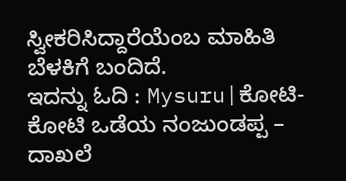ಸ್ವೀಕರಿಸಿದ್ದಾರೆಯೆಂಬ ಮಾಹಿತಿ ಬೆಳಕಿಗೆ ಬಂದಿದೆ.
ಇದನ್ನು ಓದಿ : Mysuru|ಕೋಟಿ-ಕೋಟಿ ಒಡೆಯ ನಂಜುಂಡಪ್ಪ – ದಾಖಲೆ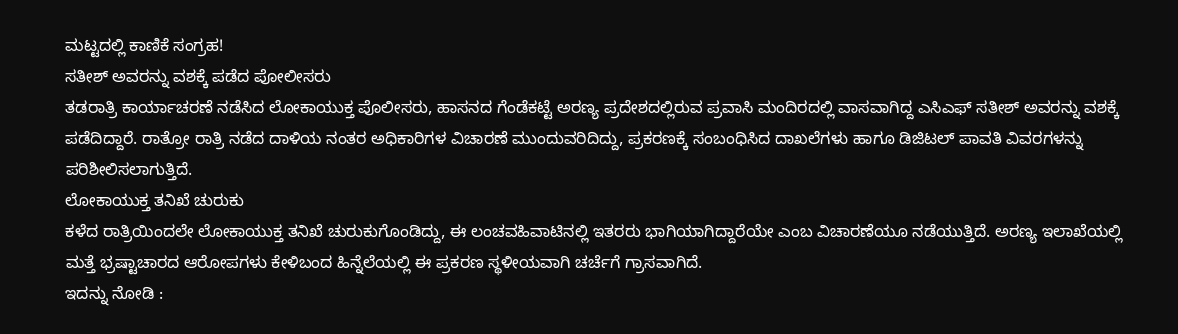ಮಟ್ಟದಲ್ಲಿ ಕಾಣಿಕೆ ಸಂಗ್ರಹ!
ಸತೀಶ್ ಅವರನ್ನು ವಶಕ್ಕೆ ಪಡೆದ ಪೋಲೀಸರು
ತಡರಾತ್ರಿ ಕಾರ್ಯಾಚರಣೆ ನಡೆಸಿದ ಲೋಕಾಯುಕ್ತ ಪೊಲೀಸರು, ಹಾಸನದ ಗೆಂಡೆಕಟ್ಟೆ ಅರಣ್ಯ ಪ್ರದೇಶದಲ್ಲಿರುವ ಪ್ರವಾಸಿ ಮಂದಿರದಲ್ಲಿ ವಾಸವಾಗಿದ್ದ ಎಸಿಎಫ್ ಸತೀಶ್ ಅವರನ್ನು ವಶಕ್ಕೆ ಪಡೆದಿದ್ದಾರೆ. ರಾತ್ರೋ ರಾತ್ರಿ ನಡೆದ ದಾಳಿಯ ನಂತರ ಅಧಿಕಾರಿಗಳ ವಿಚಾರಣೆ ಮುಂದುವರಿದಿದ್ದು, ಪ್ರಕರಣಕ್ಕೆ ಸಂಬಂಧಿಸಿದ ದಾಖಲೆಗಳು ಹಾಗೂ ಡಿಜಿಟಲ್ ಪಾವತಿ ವಿವರಗಳನ್ನು ಪರಿಶೀಲಿಸಲಾಗುತ್ತಿದೆ.
ಲೋಕಾಯುಕ್ತ ತನಿಖೆ ಚುರುಕು
ಕಳೆದ ರಾತ್ರಿಯಿಂದಲೇ ಲೋಕಾಯುಕ್ತ ತನಿಖೆ ಚುರುಕುಗೊಂಡಿದ್ದು, ಈ ಲಂಚವಹಿವಾಟಿನಲ್ಲಿ ಇತರರು ಭಾಗಿಯಾಗಿದ್ದಾರೆಯೇ ಎಂಬ ವಿಚಾರಣೆಯೂ ನಡೆಯುತ್ತಿದೆ. ಅರಣ್ಯ ಇಲಾಖೆಯಲ್ಲಿ ಮತ್ತೆ ಭ್ರಷ್ಟಾಚಾರದ ಆರೋಪಗಳು ಕೇಳಿಬಂದ ಹಿನ್ನೆಲೆಯಲ್ಲಿ ಈ ಪ್ರಕರಣ ಸ್ಥಳೀಯವಾಗಿ ಚರ್ಚೆಗೆ ಗ್ರಾಸವಾಗಿದೆ.
ಇದನ್ನು ನೋಡಿ :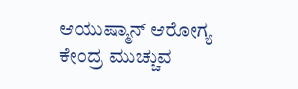ಆಯುಷ್ಮಾನ್ ಆರೋಗ್ಯ ಕೇಂದ್ರ ಮುಚ್ಚುವ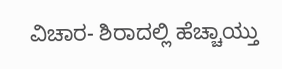ವಿಚಾರ- ಶಿರಾದಲ್ಲಿ ಹೆಚ್ಚಾಯ್ತು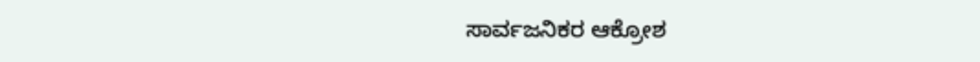ಸಾರ್ವಜನಿಕರ ಆಕ್ರೋಶ